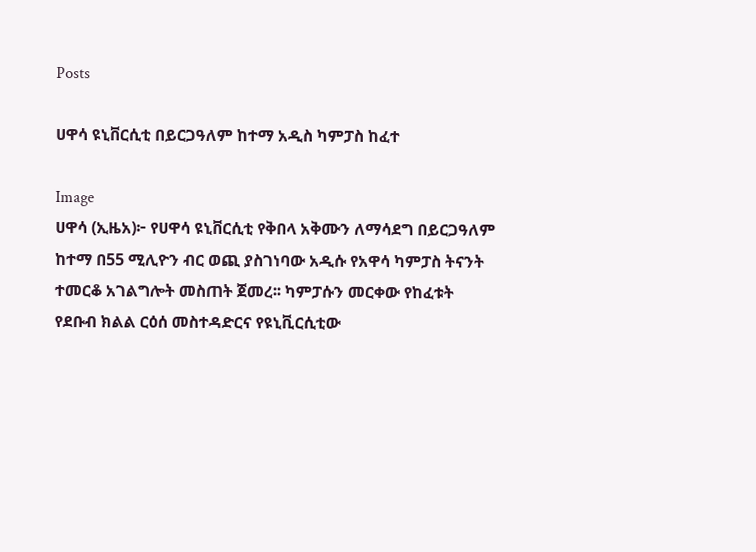Posts

ሀዋሳ ዩኒቨርሲቲ በይርጋዓለም ከተማ አዲስ ካምፓስ ከፈተ

Image
ሀዋሳ (ኢዜአ)፦ የሀዋሳ ዩኒቨርሲቲ የቅበላ አቅሙን ለማሳደግ በይርጋዓለም ከተማ በ55 ሚሊዮን ብር ወጪ ያስገነባው አዲሱ የአዋሳ ካምፓስ ትናንት ተመርቆ አገልግሎት መስጠት ጀመረ፡፡ ካምፓሱን መርቀው የከፈቱት የደቡብ ክልል ርዕሰ መስተዳድርና የዩኒቪርሲቲው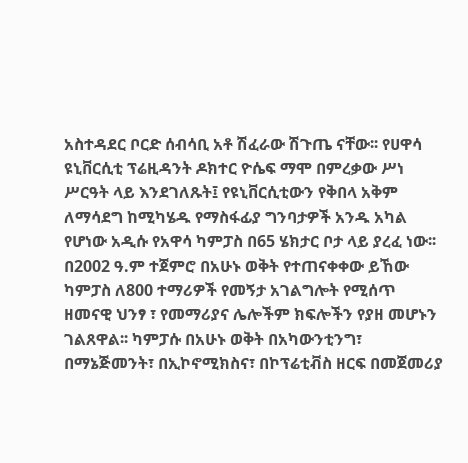አስተዳደር ቦርድ ሰብሳቢ አቶ ሽፈራው ሽጉጤ ናቸው፡፡ የሀዋሳ ዩኒቨርሲቲ ፕሬዚዳንት ዶክተር ዮሴፍ ማሞ በምረቃው ሥነ ሥርዓት ላይ እንደገለጹት፤ የዩኒቨርሲቲውን የቅበላ አቅም ለማሳደግ ከሚካሄዱ የማስፋፊያ ግንባታዎች አንዱ አካል የሆነው አዲሱ የአዋሳ ካምፓስ በ65 ሄክታር ቦታ ላይ ያረፈ ነው፡፡ በ2002 ዓ.ም ተጀምሮ በአሁኑ ወቅት የተጠናቀቀው ይኸው ካምፓስ ለ800 ተማሪዎች የመኝታ አገልግሎት የሚሰጥ ዘመናዊ ህንፃ ፣ የመማሪያና ሌሎችም ክፍሎችን የያዘ መሆኑን ገልጸዋል፡፡ ካምፓሱ በአሁኑ ወቅት በአካውንቲንግ፣ በማኔጅመንት፣ በኢኮኖሚክስና፣ በኮፕሬቲቭስ ዘርፍ በመጀመሪያ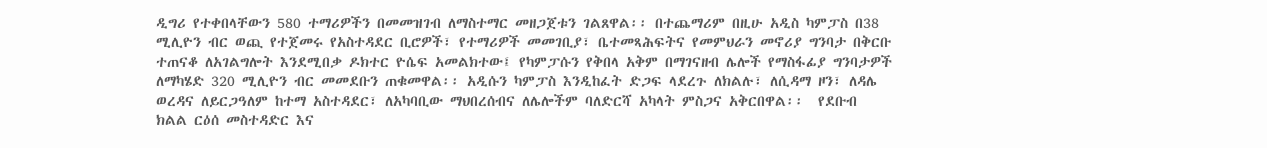ዲግሪ የተቀበላቸውን 580 ተማሪዎችን በመመዝገብ ለማስተማር መዘጋጀቱን ገልጸዋል፡፡ በተጨማሪም በዚሁ አዲስ ካምፓስ በ38 ሚሊዮን ብር ወጪ የተጀመሩ የአስተዳደር ቢሮዎች፣ የተማሪዎች መመገቢያ፣ ቤተመጻሕፍትና የመምህራን መኖሪያ ግንባታ በቅርቡ ተጠናቆ ለአገልግሎት እንደሚበቃ ዶክተር ዮሴፍ አመልክተው፤ የካምፓሱን የቅበላ አቅም በማገናዘብ ሌሎች የማስፋፊያ ግንባታዎች ለማካሄድ 320 ሚሊዮን ብር መመደቡን ጠቁመዋል፡፡ አዲሱን ካምፓስ እንዲከፈት ድጋፍ ላደረጉ ለክልሉ፣ ለሲዳማ ዞን፣ ለዳሌ ወረዳና ለይርጋዓለም ከተማ አስተዳደር፣ ለአካባቢው ማህበረሰብና ለሌሎችም ባለድርሻ አካላት ምስጋና አቅርበዋል፡፡  የደቡብ ክልል ርዕሰ መስተዳድር እና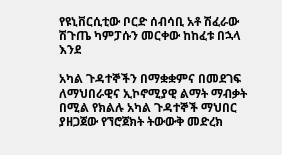የዩኒቨርሲቲው ቦርድ ሰብሳቢ አቶ ሽፈራው ሽጉጤ ካምፓሱን መርቀው ከከፈቱ በኋላ እንደ

አካል ጉዳተኞችን በማቋቋምና በመደገፍ ለማህበራዊና ኢኮኖሚያዊ ልማት ማብቃት በሚል የክልሉ አካል ጉዳተኞች ማህበር ያዘጋጀው የኘሮጀክት ትውውቅ መድረክ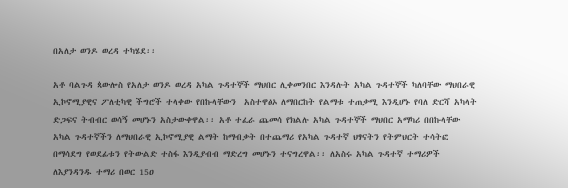በአለታ ወንዶ ወረዳ ተካሄደ፡፡

አቶ ባልጉዳ ጳውሎስ የአለታ ወንዶ ወረዳ አካል ጉዳተኞች ማህበር ሊቀመንበር እንዳሉት አካል ጉዳተኞች ካለባቸው ማህበራዊ ኢኮኖሚያዊና ፖለቲካዊ ችግሮች ተላቀው የበኩላቸውን  አስተዋፅኦ ለማበርከት የልማቱ ተጠቃሚ እንዲሆኑ የባለ ድርሻ አካላት ድጋፍና ትብብር ወሳኝ መሆኑን አስታውቀዋል፡፡ አቶ ተፈራ ጨመሳ የክልሉ አካል ጉዳተኞች ማህበር አማካሪ በበኩላቸው አካል ጉዳተኛችን ለማህበራዊ ኢኮኖሚያዊ ልማት ከማብቃት በተጨማሪ የአካል ጉዳተኛ ህፃናትን የትምህርት ተሳትፎ በማሳደግ የወደፊቱን የትውልድ ተስፋ እንዲያብብ ማድረግ መሆኑን ተናግረዋል፡፡ ለአስሩ አካል ጉዳተኛ ተማሪዎች ለእያንዳንዱ ተማሪ በወር 15ዐ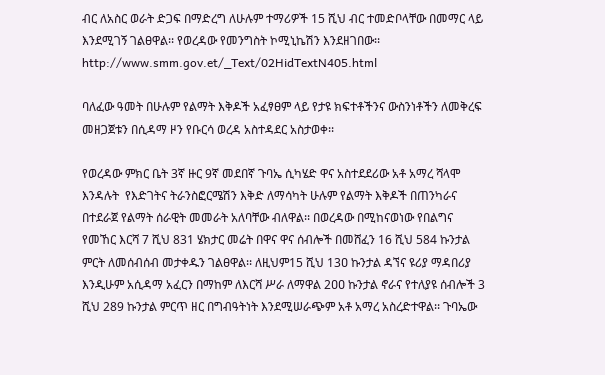ብር ለአስር ወራት ድጋፍ በማድረግ ለሁሉም ተማሪዎች 15 ሺህ ብር ተመድቦላቸው በመማር ላይ እንደሚገኝ ገልፀዋል፡፡ የወረዳው የመንግስት ኮሚኒኬሽን እንደዘገበው፡፡ http://www.smm.gov.et/_Text/02HidTextN405.html

ባለፈው ዓመት በሁሉም የልማት እቅዶች አፈፃፀም ላይ የታዩ ክፍተቶችንና ውስንነቶችን ለመቅረፍ መዘጋጀቱን በሲዳማ ዞን የቡርሳ ወረዳ አስተዳደር አስታወቀ፡፡

የወረዳው ምክር ቤት 3ኛ ዙር 9ኛ መደበኛ ጉባኤ ሲካሄድ ዋና አስተደደሪው አቶ አማረ ሻላሞ እንዳሉት  የእድገትና ትራንስፎርሜሽን እቅድ ለማሳካት ሁሉም የልማት እቅዶች በጠንካራና በተደራጀ የልማት ሰራዊት መመራት አለባቸው ብለዋል፡፡ በወረዳው በሚከናወነው የበልግና የመኸር እርሻ 7 ሺህ 831 ሄክታር መሬት በዋና ዋና ሰብሎች በመሸፈን 16 ሺህ 584 ኩንታል ምርት ለመሰብሰብ መታቀዱን ገልፀዋል፡፡ ለዚህም15 ሺህ 13ዐ ኩንታል ዳኘና ዩሪያ ማዳበሪያ እንዲሁም አሲዳማ አፈርን በማከም ለእርሻ ሥራ ለማዋል 2ዐዐ ኩንታል ኖራና የተለያዩ ሰብሎች 3 ሺህ 289 ኩንታል ምርጥ ዘር በግብዓትነት እንደሚሠራጭም አቶ አማረ አስረድተዋል፡፡ ጉባኤው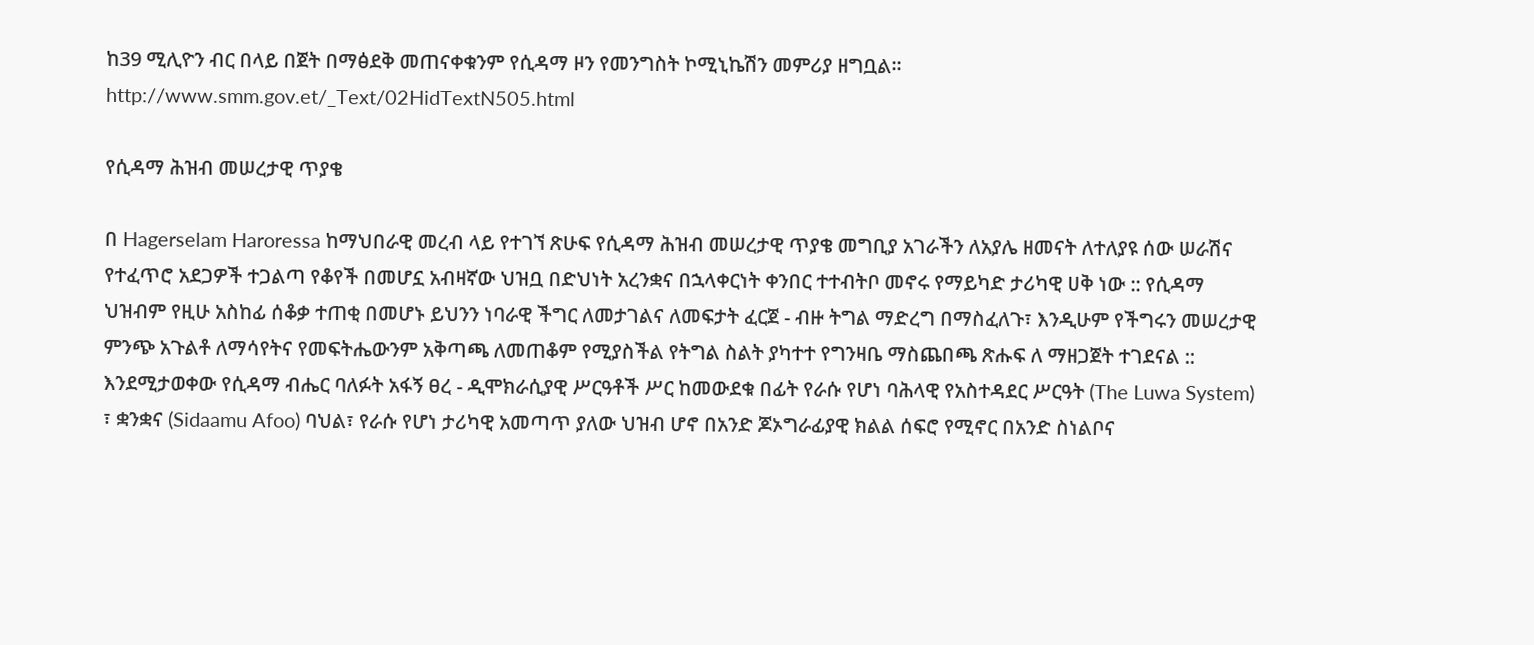ከ39 ሚሊዮን ብር በላይ በጀት በማፅደቅ መጠናቀቁንም የሲዳማ ዞን የመንግስት ኮሚኒኬሽን መምሪያ ዘግቧል፡፡ http://www.smm.gov.et/_Text/02HidTextN505.html

የሲዳማ ሕዝብ መሠረታዊ ጥያቄ

በ Hagerselam Haroressa ከማህበራዊ መረብ ላይ የተገኘ ጽሁፍ የሲዳማ ሕዝብ መሠረታዊ ጥያቄ መግቢያ አገራችን ለአያሌ ዘመናት ለተለያዩ ሰው ሠራሽና የተፈጥሮ አደጋዎች ተጋልጣ የቆየች በመሆኗ አብዛኛው ህዝቧ በድህነት አረንቋና በኋላቀርነት ቀንበር ተተብትቦ መኖሩ የማይካድ ታሪካዊ ሀቅ ነው :: የሲዳማ ህዝብም የዚሁ አስከፊ ሰቆቃ ተጠቂ በመሆኑ ይህንን ነባራዊ ችግር ለመታገልና ለመፍታት ፈርጀ - ብዙ ትግል ማድረግ በማስፈለጉ፣ እንዲሁም የችግሩን መሠረታዊ ምንጭ አጉልቶ ለማሳየትና የመፍትሔውንም አቅጣጫ ለመጠቆም የሚያስችል የትግል ስልት ያካተተ የግንዛቤ ማስጨበጫ ጽሑፍ ለ ማዘጋጀት ተገደናል :: እንደሚታወቀው የሲዳማ ብሔር ባለፉት አፋኝ ፀረ - ዲሞክራሲያዊ ሥርዓቶች ሥር ከመውደቁ በፊት የራሱ የሆነ ባሕላዊ የአስተዳደር ሥርዓት (The Luwa System) ፣ ቋንቋና (Sidaamu Afoo) ባህል፣ የራሱ የሆነ ታሪካዊ አመጣጥ ያለው ህዝብ ሆኖ በአንድ ጆኦግራፊያዊ ክልል ሰፍሮ የሚኖር በአንድ ስነልቦና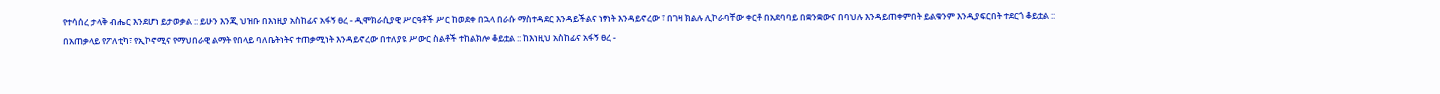የተሳሰረ ታላቅ ብሔር እንደሆነ ይታወቃል :: ይሁን እንጂ ህዝቡ በእነዚያ አስከፊና አፋኝ ፀረ - ዲሞክራሲያዊ ሥርዓቶች ሥር ከወደቀ በኋላ በራሱ ማስተዳደር እንዳይችልና ነፃነት እንዳይኖረው ፣ በገዛ ክልሉ ሊኮራባቸው ቀርቶ በአደባባይ በቋንቋውና በባህሉ እንዳይጠቀምበት ይልቁንም እንዲያፍርበት ተደርጎ ቆይቷል ::  በአጠቃላይ የፖለቲካ፣ የኢኮኖሚና የማህበራዊ ልማት የበላይ ባለቤትነትና ተጠቃሚነት እንዳይኖረው በተለያዩ ሥውር ስልቶች ተከልክሎ ቆይቷል :: ከእነዚህ አስከፊና አፋኝ ፀረ -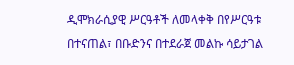ዲሞክራሲያዊ ሥርዓቶች ለመላቀቅ በየሥርዓቱ በተናጠል፣ በቡድንና በተደራጀ መልኩ ሳይታገል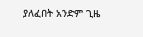ያለፈበት አንድም ጊዜ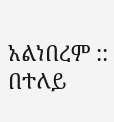አልነበረም :: በተለይ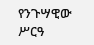የንጉሣዊው ሥርዓ